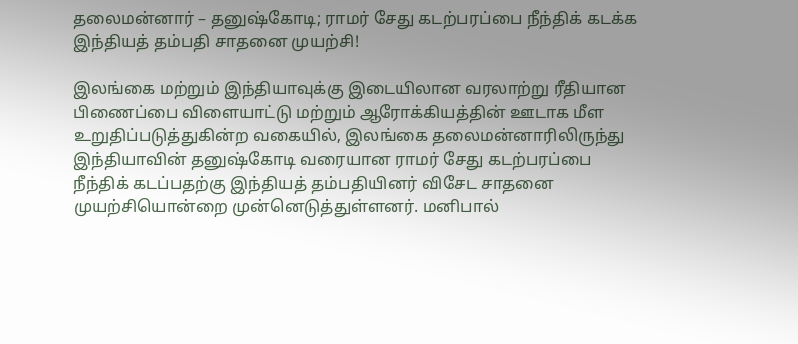தலைமன்னார் – தனுஷ்கோடி; ராமர் சேது கடற்பரப்பை நீந்திக் கடக்க இந்தியத் தம்பதி சாதனை முயற்சி!

இலங்கை மற்றும் இந்தியாவுக்கு இடையிலான வரலாற்று ரீதியான பிணைப்பை விளையாட்டு மற்றும் ஆரோக்கியத்தின் ஊடாக மீள உறுதிப்படுத்துகின்ற வகையில், இலங்கை தலைமன்னாரிலிருந்து இந்தியாவின் தனுஷ்கோடி வரையான ராமர் சேது கடற்பரப்பை நீந்திக் கடப்பதற்கு இந்தியத் தம்பதியினர் விசேட சாதனை முயற்சியொன்றை முன்னெடுத்துள்ளனர். மனிபால்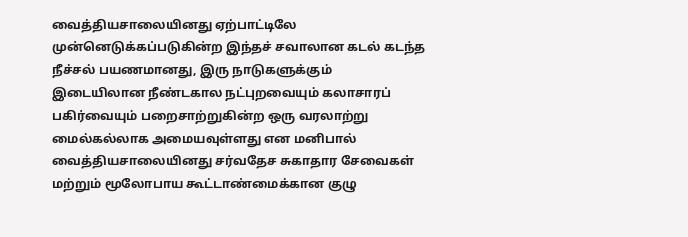வைத்தியசாலையினது ஏற்பாட்டிலே முன்னெடுக்கப்படுகின்ற இந்தச் சவாலான கடல் கடந்த நீச்சல் பயணமானது, இரு நாடுகளுக்கும் இடையிலான நீண்டகால நட்புறவையும் கலாசாரப் பகிர்வையும் பறைசாற்றுகின்ற ஒரு வரலாற்று மைல்கல்லாக அமையவுள்ளது என மனிபால் வைத்தியசாலையினது சர்வதேச சுகாதார சேவைகள் மற்றும் மூலோபாய கூட்டாண்மைக்கான குழு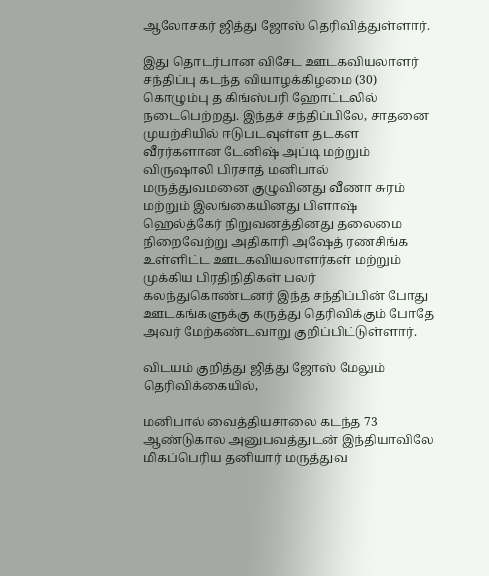ஆலோசகர் ஜித்து ஜோஸ் தெரிவித்துள்ளார்.

இது தொடர்பான விசேட ஊடகவியலாளர் சந்திப்பு கடந்த வியாழக்கிழமை (30) கொழும்பு த கிங்ஸ்பரி ஹோட்டலில் நடைபெற்றது. இந்தச் சந்திப்பிலே, சாதனை முயற்சியில் ஈடுபடவுள்ள தடகள வீரர்களான டேனிஷ் அப்டி மற்றும் விருஷாலி பிரசாத் மனிபால் மருத்துவமனை குழுவினது வீணா சுரம் மற்றும் இலங்கையினது பிளாஷ் ஹெல்த்கேர் நிறுவனத்தினது தலைமை நிறைவேற்று அதிகாரி அஷேத் ரணசிங்க உள்ளிட்ட ஊடகவியலாளர்கள் மற்றும் முக்கிய பிரதிநிதிகள் பலர் கலந்துகொண்டனர் இந்த சந்திப்பின் போது ஊடகங்களுக்கு கருத்து தெரிவிக்கும் போதே அவர் மேற்கண்டவாறு குறிப்பிட்டுள்ளார்.

விடயம் குறித்து ஜித்து ஜோஸ் மேலும் தெரிவிக்கையில்,

மனிபால் வைத்தியசாலை கடந்த 73 ஆண்டுகால அனுபவத்துடன் இந்தியாவிலே மிகப்பெரிய தனியார் மருத்துவ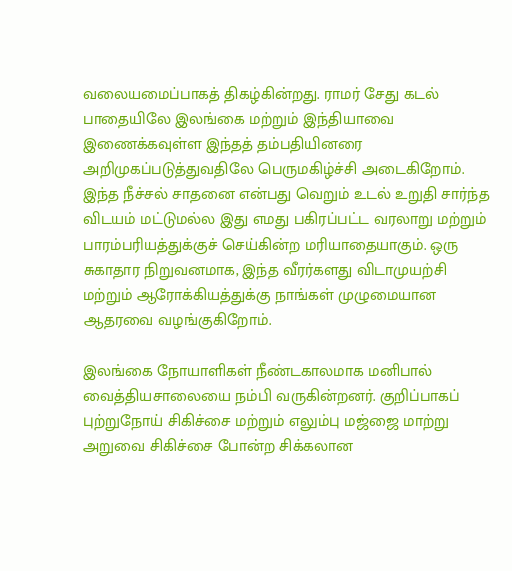வலையமைப்பாகத் திகழ்கின்றது. ராமர் சேது கடல் பாதையிலே இலங்கை மற்றும் இந்தியாவை இணைக்கவுள்ள இந்தத் தம்பதியினரை அறிமுகப்படுத்துவதிலே பெருமகிழ்ச்சி அடைகிறோம். இந்த நீச்சல் சாதனை என்பது வெறும் உடல் உறுதி சார்ந்த விடயம் மட்டுமல்ல இது எமது பகிரப்பட்ட வரலாறு மற்றும் பாரம்பரியத்துக்குச் செய்கின்ற மரியாதையாகும். ஒரு சுகாதார நிறுவனமாக, இந்த வீரர்களது விடாமுயற்சி மற்றும் ஆரோக்கியத்துக்கு நாங்கள் முழுமையான ஆதரவை வழங்குகிறோம்.

இலங்கை நோயாளிகள் நீண்டகாலமாக மனிபால் வைத்தியசாலையை நம்பி வருகின்றனர். குறிப்பாகப் புற்றுநோய் சிகிச்சை மற்றும் எலும்பு மஜ்ஜை மாற்று அறுவை சிகிச்சை போன்ற சிக்கலான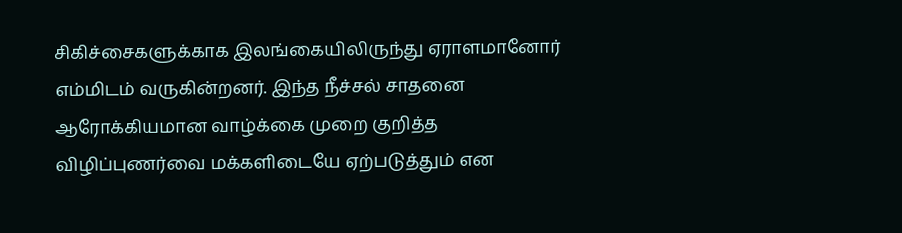சிகிச்சைகளுக்காக இலங்கையிலிருந்து ஏராளமானோர் எம்மிடம் வருகின்றனர். இந்த நீச்சல் சாதனை ஆரோக்கியமான வாழ்க்கை முறை குறித்த விழிப்புணர்வை மக்களிடையே ஏற்படுத்தும் என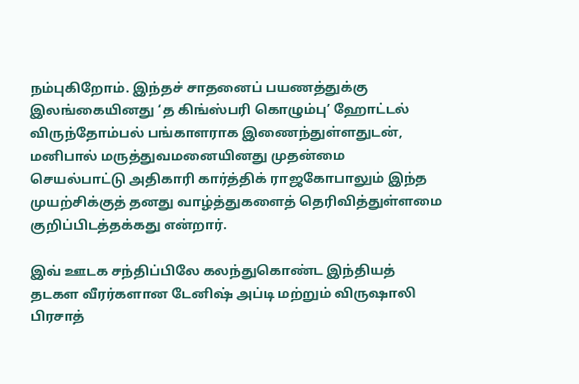நம்புகிறோம். இந்தச் சாதனைப் பயணத்துக்கு இலங்கையினது ‘த கிங்ஸ்பரி கொழும்பு’ ஹோட்டல் விருந்தோம்பல் பங்காளராக இணைந்துள்ளதுடன், மனிபால் மருத்துவமனையினது முதன்மை செயல்பாட்டு அதிகாரி கார்த்திக் ராஜகோபாலும் இந்த முயற்சிக்குத் தனது வாழ்த்துகளைத் தெரிவித்துள்ளமை குறிப்பிடத்தக்கது என்றார்.

இவ் ஊடக சந்திப்பிலே கலந்துகொண்ட இந்தியத் தடகள வீரர்களான டேனிஷ் அப்டி மற்றும் விருஷாலி பிரசாத்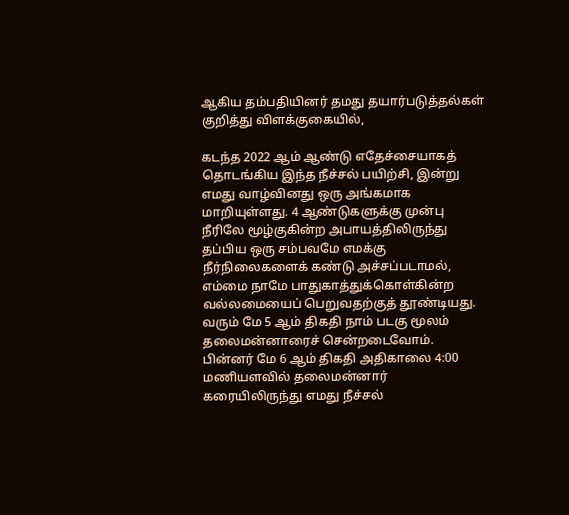ஆகிய தம்பதியினர் தமது தயார்படுத்தல்கள் குறித்து விளக்குகையில்,

கடந்த 2022 ஆம் ஆண்டு எதேச்சையாகத் தொடங்கிய இந்த நீச்சல் பயிற்சி, இன்று எமது வாழ்வினது ஒரு அங்கமாக மாறியுள்ளது. 4 ஆண்டுகளுக்கு முன்பு நீரிலே மூழ்குகின்ற அபாயத்திலிருந்து தப்பிய ஒரு சம்பவமே எமக்கு நீர்நிலைகளைக் கண்டு அச்சப்படாமல், எம்மை நாமே பாதுகாத்துக்கொள்கின்ற வல்லமையைப் பெறுவதற்குத் தூண்டியது. வரும் மே 5 ஆம் திகதி நாம் படகு மூலம் தலைமன்னாரைச் சென்றடைவோம். பின்னர் மே 6 ஆம் திகதி அதிகாலை 4:00 மணியளவில் தலைமன்னார் கரையிலிருந்து எமது நீச்சல்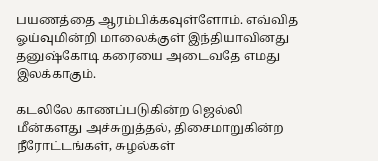பயணத்தை ஆரம்பிக்கவுள்ளோம். எவ்வித ஓய்வுமின்றி மாலைக்குள் இந்தியாவினது தனுஷ்கோடி கரையை அடைவதே எமது இலக்காகும்.

கடலிலே காணப்படுகின்ற ஜெல்லி மீன்களது அச்சுறுத்தல், திசைமாறுகின்ற நீரோட்டங்கள், சுழல்கள்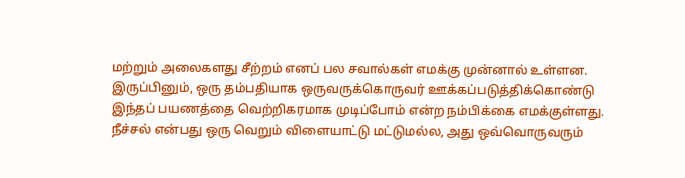மற்றும் அலைகளது சீற்றம் எனப் பல சவால்கள் எமக்கு முன்னால் உள்ளன. இருப்பினும், ஒரு தம்பதியாக ஒருவருக்கொருவர் ஊக்கப்படுத்திக்கொண்டு இந்தப் பயணத்தை வெற்றிகரமாக முடிப்போம் என்ற நம்பிக்கை எமக்குள்ளது. நீச்சல் என்பது ஒரு வெறும் விளையாட்டு மட்டுமல்ல, அது ஒவ்வொருவரும்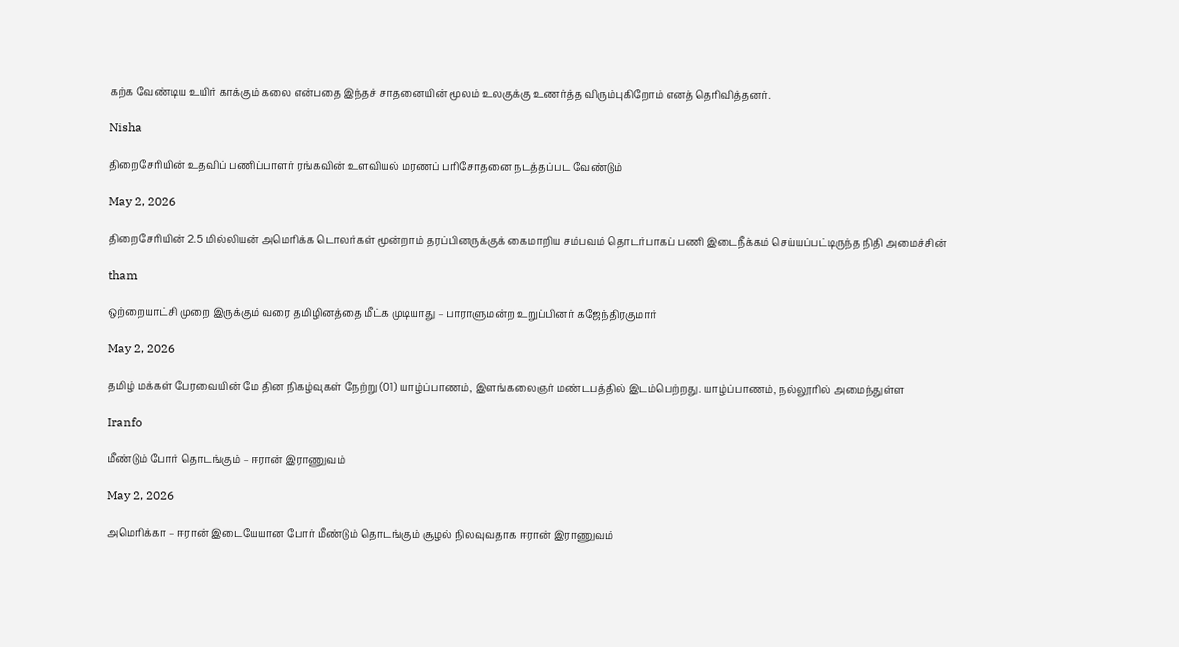கற்க வேண்டிய உயிர் காக்கும் கலை என்பதை இந்தச் சாதனையின் மூலம் உலகுக்கு உணர்த்த விரும்புகிறோம் எனத் தெரிவித்தனர்.

Nisha

திறைசேரியின் உதவிப் பணிப்பாளர் ரங்கவின் உளவியல் மரணப் பரிசோதனை நடத்தப்பட வேண்டும்

May 2, 2026

திறைசேரியின் 2.5 மில்லியன் அமெரிக்க டொலர்கள் மூன்றாம் தரப்பினருக்குக் கைமாறிய சம்பவம் தொடர்பாகப் பணி இடைநீக்கம் செய்யப்பட்டிருந்த நிதி அமைச்சின்

tham

ஒற்றையாட்சி முறை இருக்கும் வரை தமிழினத்தை மீட்க முடியாது – பாராளுமன்ற உறுப்பினர் கஜேந்திரகுமார்

May 2, 2026

தமிழ் மக்கள் பேரவையின் மே தின நிகழ்வுகள் நேற்று (01) யாழ்ப்பாணம், இளங்கலைஞர் மண்டபத்தில் இடம்பெற்றது. யாழ்ப்பாணம், நல்லூரில் அமைந்துள்ள

Iranfo

மீண்டும் போர் தொடங்கும் – ஈரான் இராணுவம்

May 2, 2026

அமெரிக்கா – ஈரான் இடையேயான போர் மீண்டும் தொடங்கும் சூழல் நிலவுவதாக ஈரான் இராணுவம்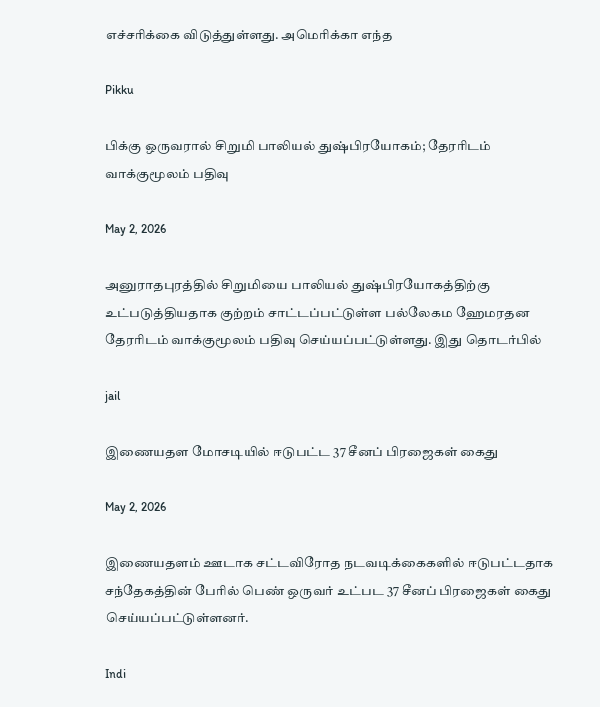எச்சரிக்கை விடுத்துள்ளது. அமெரிக்கா எந்த

Pikku

பிக்கு ஒருவரால் சிறுமி பாலியல் துஷ்பிரயோகம்; தேரரிடம் வாக்குமூலம் பதிவு

May 2, 2026

அனுராதபுரத்தில் சிறுமியை பாலியல் துஷ்பிரயோகத்திற்கு உட்படுத்தியதாக குற்றம் சாட்டப்பட்டுள்ள பல்லேகம ஹேமரதன தேரரிடம் வாக்குமூலம் பதிவு செய்யப்பட்டுள்ளது. இது தொடர்பில்

jail

இணையதள மோசடியில் ஈடுபட்ட 37 சீனப் பிரஜைகள் கைது

May 2, 2026

இணையதளம் ஊடாக சட்டவிரோத நடவடிக்கைகளில் ஈடுபட்டதாக சந்தேகத்தின் பேரில் பெண் ஒருவர் உட்பட 37 சீனப் பிரஜைகள் கைது செய்யப்பட்டுள்ளனர்.

Indi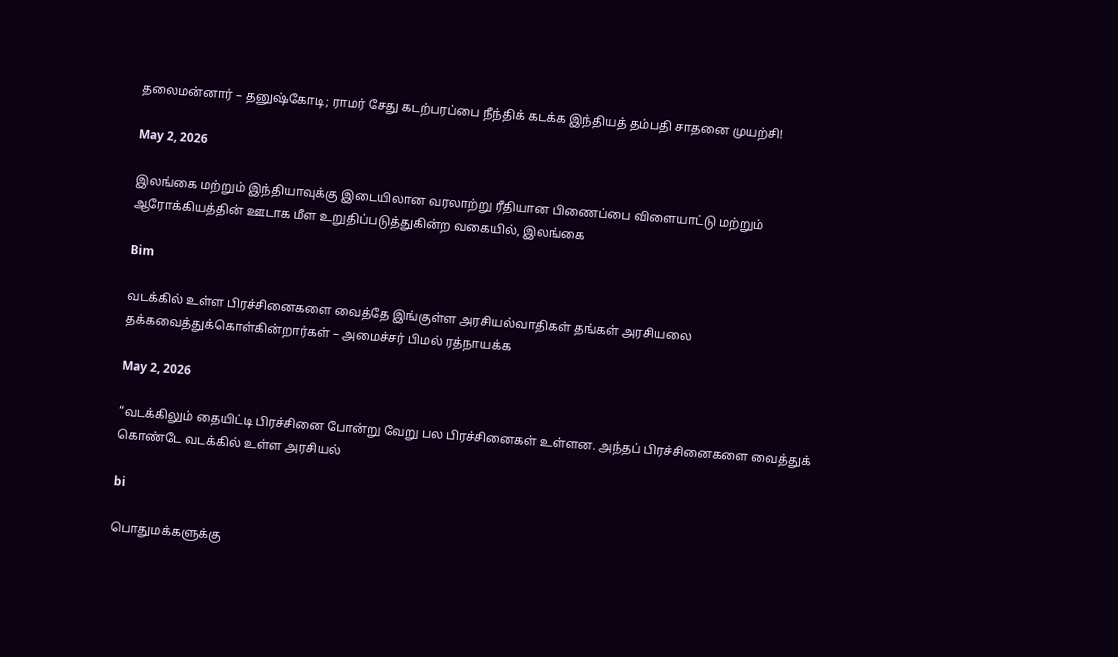தலைமன்னார் – தனுஷ்கோடி; ராமர் சேது கடற்பரப்பை நீந்திக் கடக்க இந்தியத் தம்பதி சாதனை முயற்சி!

May 2, 2026

இலங்கை மற்றும் இந்தியாவுக்கு இடையிலான வரலாற்று ரீதியான பிணைப்பை விளையாட்டு மற்றும் ஆரோக்கியத்தின் ஊடாக மீள உறுதிப்படுத்துகின்ற வகையில், இலங்கை

Bim

வடக்கில் உள்ள பிரச்சினைகளை வைத்தே இங்குள்ள அரசியல்வாதிகள் தங்கள் அரசியலை தக்கவைத்துக்கொள்கின்றார்கள் – அமைச்சர் பிமல் ரத்நாயக்க

May 2, 2026

“வடக்கிலும் தையிட்டி பிரச்சினை போன்று வேறு பல பிரச்சினைகள் உள்ளன. அந்தப் பிரச்சினைகளை வைத்துக் கொண்டே வடக்கில் உள்ள அரசியல்

bi

பொதுமக்களுக்கு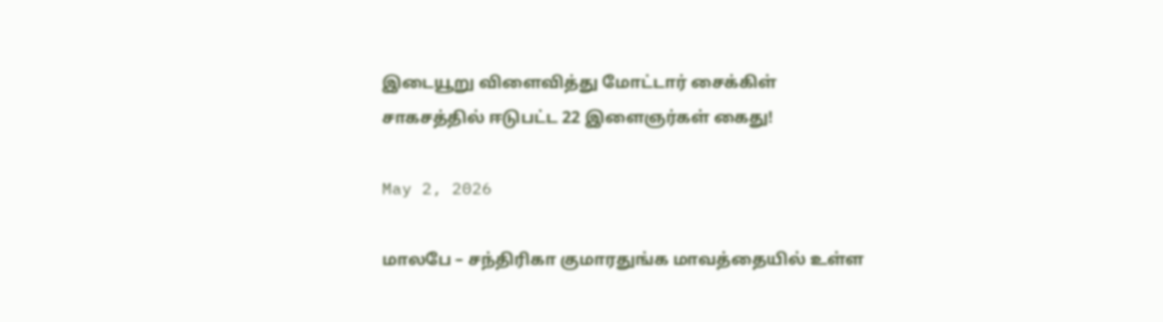இடையூறு விளைவித்து மோட்டார் சைக்கிள் சாகசத்தில் ஈடுபட்ட 22 இளைஞர்கள் கைது!

May 2, 2026

மாலபே – சந்திரிகா குமாரதுங்க மாவத்தையில் உள்ள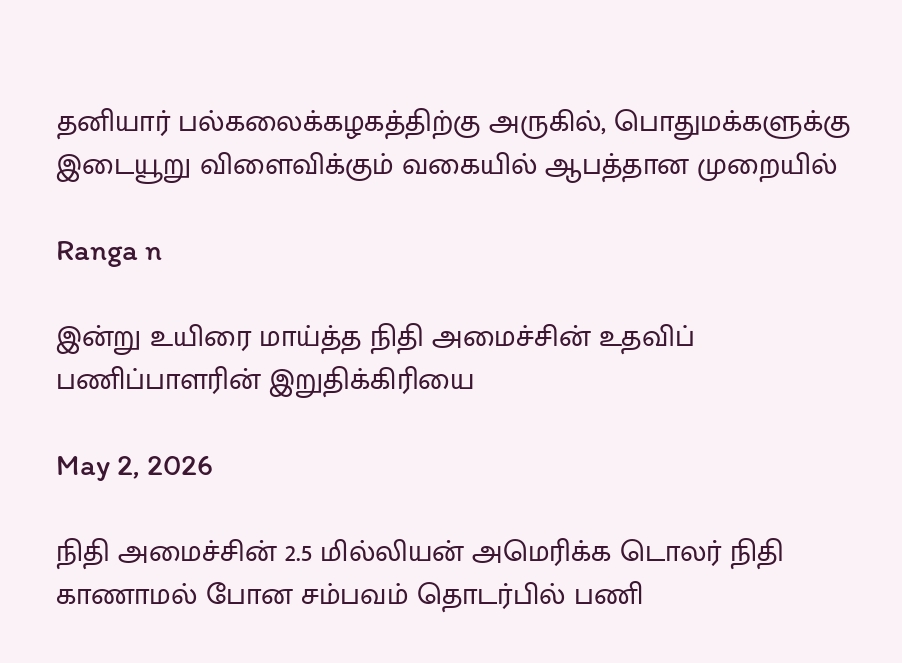தனியார் பல்கலைக்கழகத்திற்கு அருகில், பொதுமக்களுக்கு இடையூறு விளைவிக்கும் வகையில் ஆபத்தான முறையில்

Ranga n

இன்று உயிரை மாய்த்த நிதி அமைச்சின் உதவிப் பணிப்பாளரின் இறுதிக்கிரியை

May 2, 2026

நிதி அமைச்சின் 2.5 மில்லியன் அமெரிக்க டொலர் நிதி காணாமல் போன சம்பவம் தொடர்பில் பணி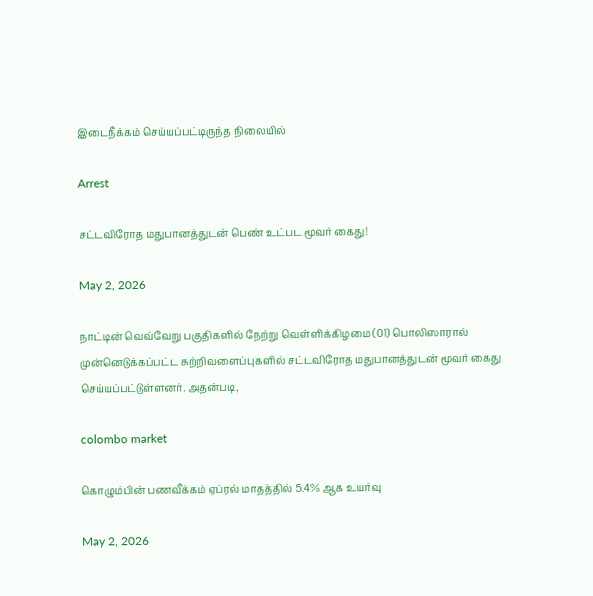இடைநீக்கம் செய்யப்பட்டிருந்த நிலையில்

Arrest

சட்டவிரோத மதுபானத்துடன் பெண் உட்பட மூவர் கைது!

May 2, 2026

நாட்டின் வெவ்வேறு பகுதிகளில் நேற்று வெள்ளிக்கிழமை (01) பொலிஸாரால் முன்னெடுக்கப்பட்ட சுற்றிவளைப்புகளில் சட்டவிரோத மதுபானத்துடன் மூவர் கைது செய்யப்பட்டுள்ளனர். அதன்படி,

colombo market

கொழும்பின் பணவீக்கம் ஏப்ரல் மாதத்தில் 5.4% ஆக உயர்வு

May 2, 2026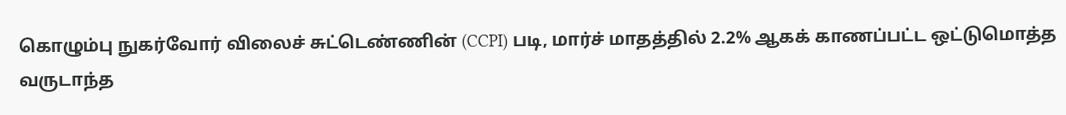கொழும்பு நுகர்வோர் விலைச் சுட்டெண்ணின் (CCPI) படி, மார்ச் மாதத்தில் 2.2% ஆகக் காணப்பட்ட ஒட்டுமொத்த வருடாந்த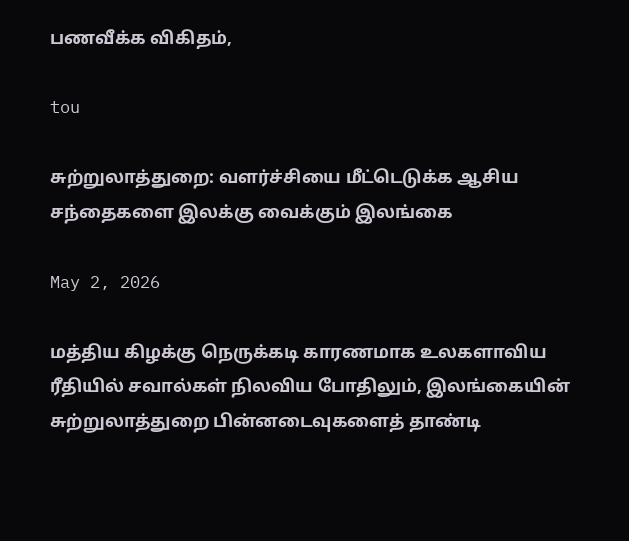பணவீக்க விகிதம்,

tou

சுற்றுலாத்துறை: வளர்ச்சியை மீட்டெடுக்க ஆசிய சந்தைகளை இலக்கு வைக்கும் இலங்கை

May 2, 2026

மத்திய கிழக்கு நெருக்கடி காரணமாக உலகளாவிய ரீதியில் சவால்கள் நிலவிய போதிலும், இலங்கையின் சுற்றுலாத்துறை பின்னடைவுகளைத் தாண்டி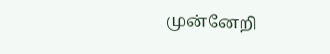முன்னேறி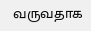வருவதாக